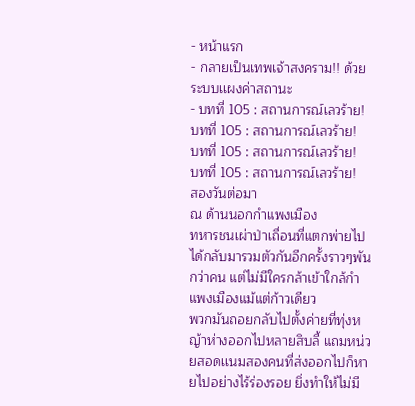- หน้าแรก
- กลายเป็นเทพเจ้าสงคราม!! ด้วยระบบเเผงค่าสถานะ
- บทที่ 105 : สถานการณ์เลวร้าย!
บทที่ 105 : สถานการณ์เลวร้าย!
บทที่ 105 : สถานการณ์เลวร้าย!
บทที่ 105 : สถานการณ์เลวร้าย!
สองวันต่อมา
ณ ด้านนอกกำแพงเมือง
ทหารชนเผ่าป่าเถื่อนที่แตกพ่ายไป ได้กลับมารวมตัวกันอีกครั้งราวๆพันกว่าคน แต่ไม่มีใครกล้าเข้าใกล้กำแพงเมืองแม้แต่ก้าวเดียว
พวกมันถอยกลับไปตั้งค่ายที่ทุ่งหญ้าห่างออกไปหลายสิบลี้ แถมหน่วยสอดเเนมสองคนที่ส่งออกไปก็หายไปอย่างไร้ร่องรอย ยิ่งทำให้ไม่มี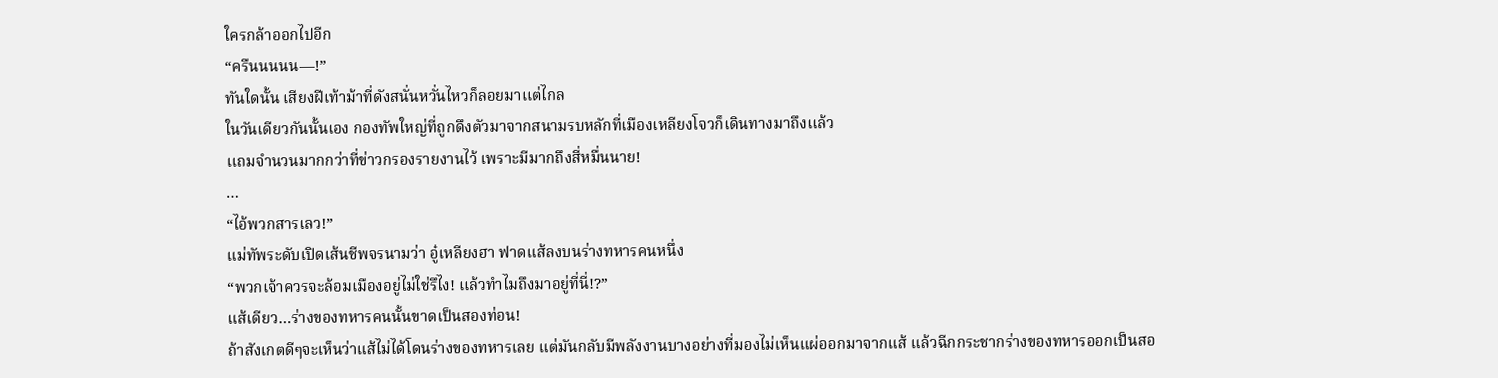ใครกล้าออกไปอีก
“ครืนนนนน—!”
ทันใดนั้น เสียงฝีเท้าม้าที่ดังสนั่นหวั่นไหวก็ลอยมาเเต่ไกล
ในวันเดียวกันนั้นเอง กองทัพใหญ่ที่ถูกดึงตัวมาจากสนามรบหลักที่เมืองเหลียงโจวก็เดินทางมาถึงเเล้ว
เเถมจำนวนมากกว่าที่ข่าวกรองรายงานไว้ เพราะมีมากถึงสี่หมื่นนาย!
…
“ไอ้พวกสารเลว!”
แม่ทัพระดับเปิดเส้นชีพจรนามว่า อู๋เหลียงฮา ฟาดแส้ลงบนร่างทหารคนหนึ่ง
“พวกเจ้าควรจะล้อมเมืองอยู่ไม่ใช่รึไง! เเล้วทำไมถึงมาอยู่ที่นี่!?”
แส้เดียว…ร่างของทหารคนนั้นขาดเป็นสองท่อน!
ถ้าสังเกตดีๆจะเห็นว่าแส้ไม่ได้โดนร่างของทหารเลย แต่มันกลับมีพลังงานบางอย่างที่มองไม่เห็นแผ่ออกมาจากแส้ แล้วฉีกกระชากร่างของทหารออกเป็นสอ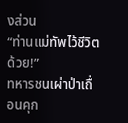งส่วน
“ท่านแม่ทัพไว้ชีวิตด้วย!”
ทหารชนเผ่าป่าเถื่อนคุก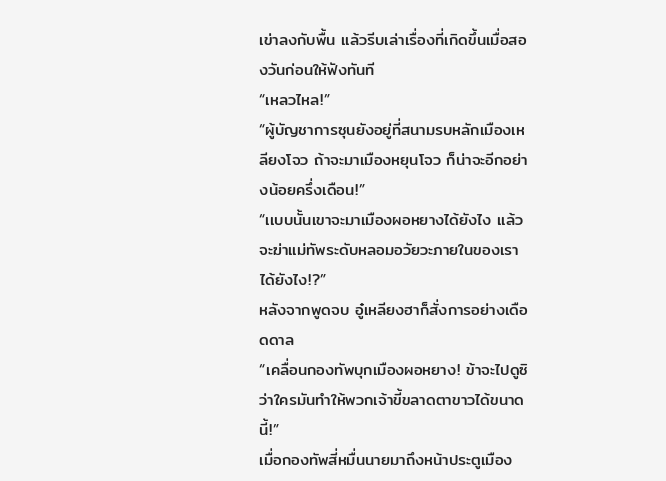เข่าลงกับพื้น แล้วรีบเล่าเรื่องที่เกิดขึ้นเมื่อสองวันก่อนให้ฟังทันที
“เหลวไหล!”
“ผู้บัญชาการซุนยังอยู่ที่สนามรบหลักเมืองเหลียงโจว ถ้าจะมาเมืองหยุนโจว ก็น่าจะอีกอย่างน้อยครึ่งเดือน!”
“เเบบนั้นเขาจะมาเมืองผอหยางได้ยังไง แล้วจะฆ่าแม่ทัพระดับหลอมอวัยวะภายในของเราได้ยังไง!?”
หลังจากพูดจบ อู๋เหลียงฮาก็สั่งการอย่างเดือดดาล
“เคลื่อนกองทัพบุกเมืองผอหยาง! ข้าจะไปดูซิว่าใครมันทำให้พวกเจ้าขี้ขลาดตาขาวได้ขนาดนี้!”
เมื่อกองทัพสี่หมื่นนายมาถึงหน้าประตูเมือง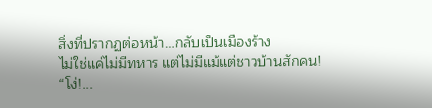สิ่งที่ปรากฏต่อหน้า…กลับเป็นเมืองร้าง
ไม่ใช่แค่ไม่มีทหาร แต่ไม่มีแม้แต่ชาวบ้านสักคน!
“โง่!...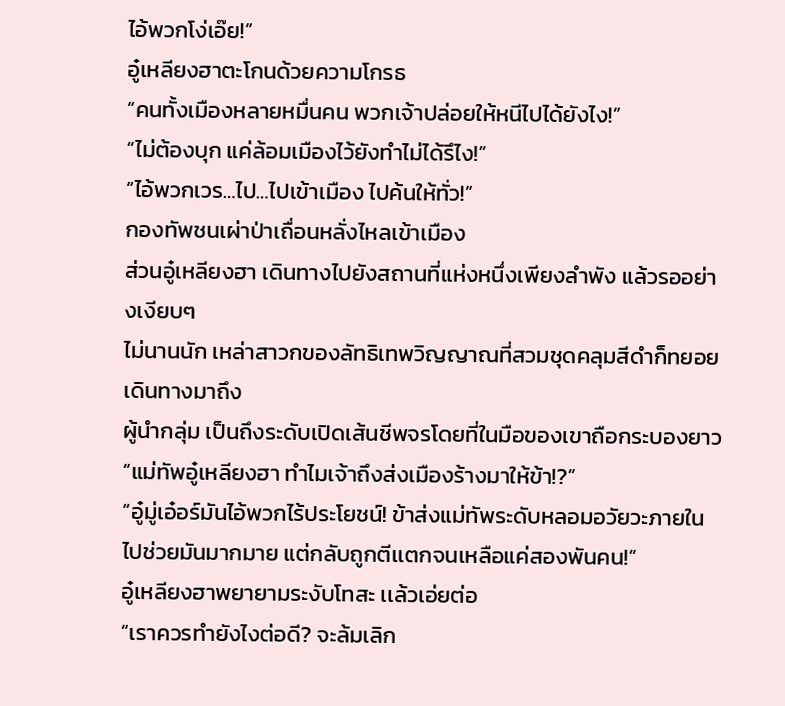ไอ้พวกโง่เอ๊ย!”
อู๋เหลียงฮาตะโกนด้วยความโกรธ
“คนทั้งเมืองหลายหมื่นคน พวกเจ้าปล่อยให้หนีไปได้ยังไง!”
“ไม่ต้องบุก แค่ล้อมเมืองไว้ยังทำไม่ได้รึไง!”
“ไอ้พวกเวร…ไป…ไปเข้าเมือง ไปค้นให้ทั่ว!”
กองทัพชนเผ่าป่าเถื่อนหลั่งไหลเข้าเมือง
ส่วนอู๋เหลียงฮา เดินทางไปยังสถานที่แห่งหนึ่งเพียงลำพัง แล้วรออย่างเงียบๆ
ไม่นานนัก เหล่าสาวกของลัทธิเทพวิญญาณที่สวมชุดคลุมสีดำก็ทยอยเดินทางมาถึง
ผู้นำกลุ่ม เป็นถึงระดับเปิดเส้นชีพจรโดยที่ในมือของเขาถือกระบองยาว
“แม่ทัพอู๋เหลียงฮา ทำไมเจ้าถึงส่งเมืองร้างมาให้ข้า!?”
“อู๋มู่เอ๋อร์มันไอ้พวกไร้ประโยชน์! ข้าส่งแม่ทัพระดับหลอมอวัยวะภายในไปช่วยมันมากมาย แต่กลับถูกตีเเตกจนเหลือแค่สองพันคน!”
อู๋เหลียงฮาพยายามระงับโทสะ เเล้วเอ่ยต่อ
“เราควรทำยังไงต่อดี? จะล้มเลิก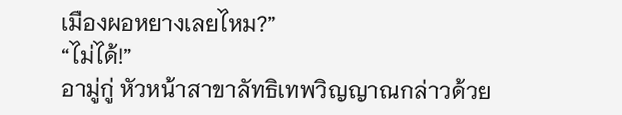เมืองผอหยางเลยไหม?”
“ไม่ได้!”
อามู่กู่ หัวหน้าสาขาลัทธิเทพวิญญาณกล่าวด้วย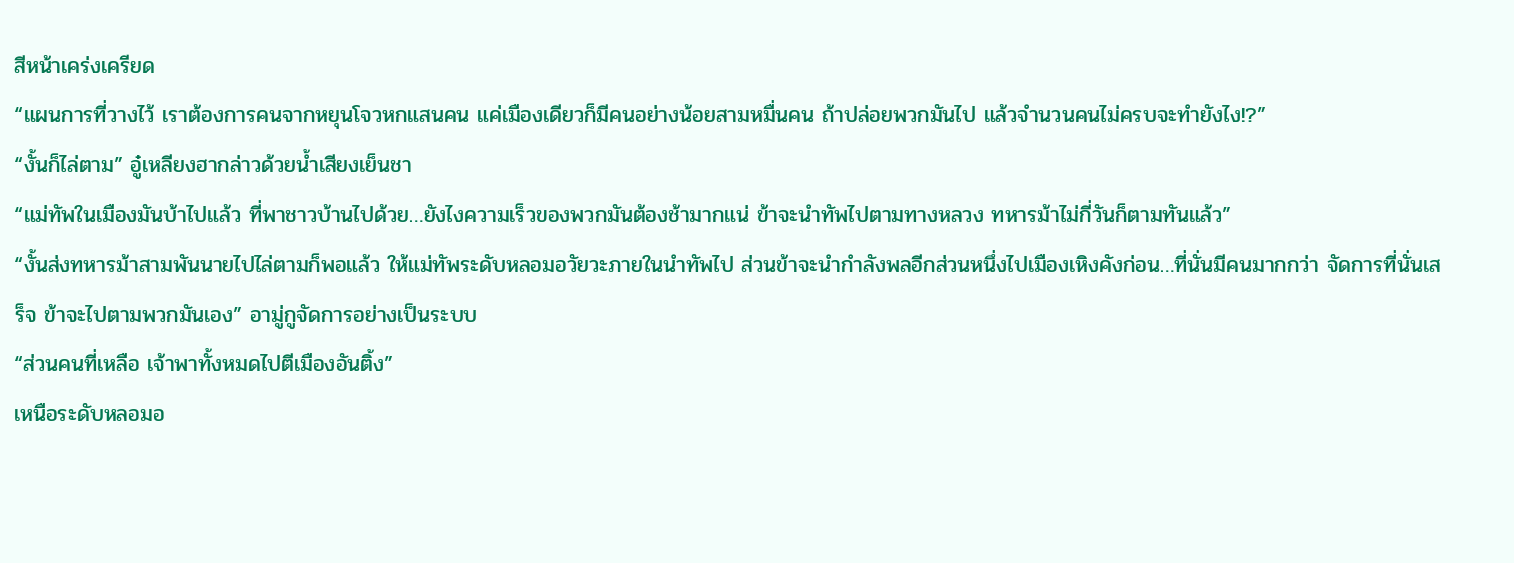สีหน้าเคร่งเครียด
“แผนการที่วางไว้ เราต้องการคนจากหยุนโจวหกแสนคน แค่เมืองเดียวก็มีคนอย่างน้อยสามหมื่นคน ถ้าปล่อยพวกมันไป แล้วจำนวนคนไม่ครบจะทำยังไง!?”
“งั้นก็ไล่ตาม” อู๋เหลียงฮากล่าวด้วยน้ำเสียงเย็นชา
“แม่ทัพในเมืองมันบ้าไปแล้ว ที่พาชาวบ้านไปด้วย…ยังไงความเร็วของพวกมันต้องช้ามากแน่ ข้าจะนำทัพไปตามทางหลวง ทหารม้าไม่กี่วันก็ตามทันแล้ว”
“งั้นส่งทหารม้าสามพันนายไปไล่ตามก็พอแล้ว ให้แม่ทัพระดับหลอมอวัยวะภายในนำทัพไป ส่วนข้าจะนำกำลังพลอีกส่วนหนึ่งไปเมืองเหิงคังก่อน…ที่นั่นมีคนมากกว่า จัดการที่นั่นเสร็จ ข้าจะไปตามพวกมันเอง” อามู่กูจัดการอย่างเป็นระบบ
“ส่วนคนที่เหลือ เจ้าพาทั้งหมดไปตีเมืองอันติ้ง”
เหนือระดับหลอมอ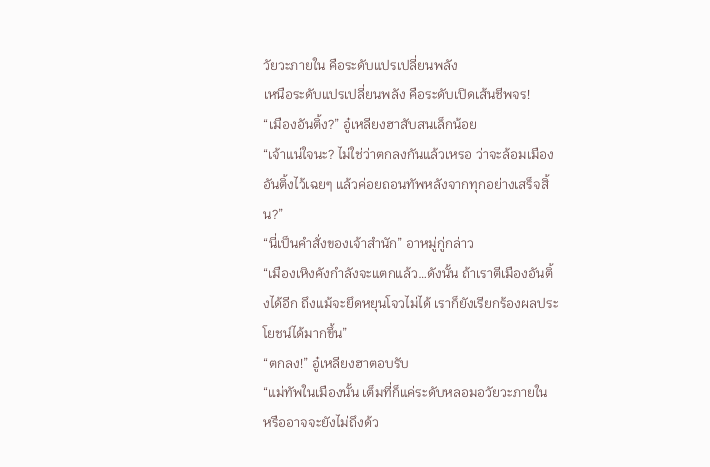วัยวะภายใน คือระดับแปรเปลี่ยนพลัง
เหนือระดับแปรเปลี่ยนพลัง คือระดับเปิดเส้นชีพจร!
“เมืองอันติ้ง?” อู๋เหลียงฮาสับสนเล็กน้อย
“เจ้าแน่ใจนะ? ไม่ใช่ว่าตกลงกันแล้วเหรอ ว่าจะล้อมเมืองอันติ้งไว้เฉยๆ แล้วค่อยถอนทัพหลังจากทุกอย่างเสร็จสิ้น?”
“นี่เป็นคำสั่งของเจ้าสำนัก” อาหมู่กู่กล่าว
“เมืองเหิงคังกำลังจะแตกแล้ว…ดังนั้น ถ้าเราตีเมืองอันติ้งได้อีก ถึงแม้จะยึดหยุนโจวไม่ได้ เราก็ยังเรียกร้องผลประโยชน์ได้มากขึ้น”
“ตกลง!” อู๋เหลียงฮาตอบรับ
“แม่ทัพในเมืองนั้น เต็มที่ก็แค่ระดับหลอมอวัยวะภายใน หรืออาจจะยังไม่ถึงด้ว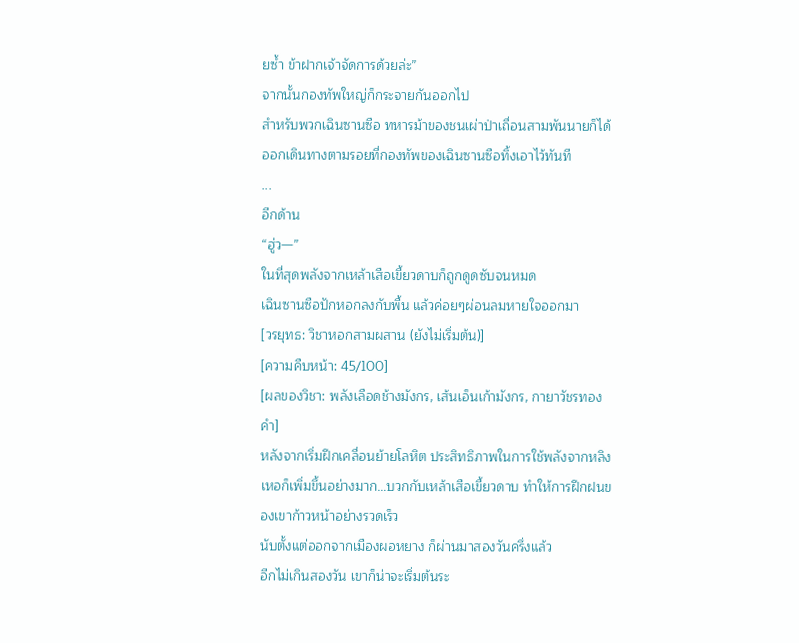ยซ้ำ ข้าฝากเจ้าจัดการด้วยล่ะ”
จากนั้นกองทัพใหญ่ก็กระจายกันออกไป
สำหรับพวกเฉินซานซือ ทหารม้าของชนเผ่าป่าเถื่อนสามพันนายก็ได้ออกเดินทางตามรอยที่กองทัพของเฉินซานซือทิ้งเอาไว้ทันที
...
อีกด้าน
“ฮู่ว—”
ในที่สุดพลังจากเหล้าเสือเขี้ยวดาบก็ถูกดูดซับจนหมด
เฉินซานซือปักหอกลงกับพื้น แล้วค่อยๆผ่อนลมหายใจออกมา
[วรยุทธ: วิชาหอกสามผสาน (ยังไม่เริ่มต้น)]
[ความคืบหน้า: 45/100]
[ผลของวิชา: พลังเลือดช้างมังกร, เส้นเอ็นเก้ามังกร, กายาวัชรทองคำ]
หลังจากเริ่มฝึกเคลื่อนย้ายโลหิต ประสิทธิภาพในการใช้พลังจากหลิงเหอก็เพิ่มขึ้นอย่างมาก…บวกกับเหล้าเสือเขี้ยวดาบ ทำให้การฝึกฝนของเขาก้าวหน้าอย่างรวดเร็ว
นับตั้งแต่ออกจากเมืองผอหยาง ก็ผ่านมาสองวันครึ่งแล้ว
อีกไม่เกินสองวัน เขาก็น่าจะเริ่มต้นระ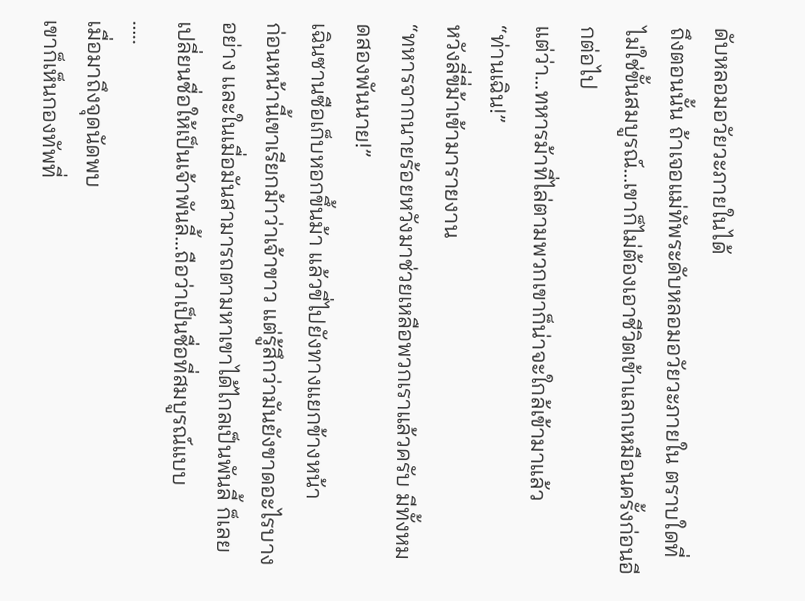ดับหลอมอวัยวะภายในได้
ถึงตอนนั้น ถ้าเจอแม่ทัพระดับหลอมอวัยวะภายใน ตราบใดที่ไม่ใช่ขั้นสมบูรณ์…เขาก็ไม่ต้องเอาชีวิตเข้าแลกเหมือนครั้งก่อนอีกต่อไป
แต่ว่า…ทหารม้าที่ไล่ตามพวกเขาก็น่าจะใกล้เข้ามาแล้ว
“ท่านเฉิน!”
หวังลี่ขี่ม้าเข้ามารายงาน
“ทหารจากนายร้อยหวังมาช่วยเหลือพวกเราแล้วครับ มีทั้งหมดสองพันนาย!”
เฉินซานซือเก็บหอกขึ้นม้า แล้วขี่ไปยังทางแยกข้างหน้า
ก่อนหน้านี้เขาเรียกม้าว่าเจ้าขาว แต่รู้สึกว่ามันยังขาดอะไรบางอย่าง เเละในเมื่อมันสามารถตามหาเขาได้ไกลเป็นพันลี้ ก็เลยเปลี่ยนชื่อให้เป็นเจ้าพันลี้…ถือว่าเป็นชื่อที่สมบูรณ์แบบ
…..
เมื่อมาถึงจุดนัดพบ
เขาก็เห็นกองทัพที่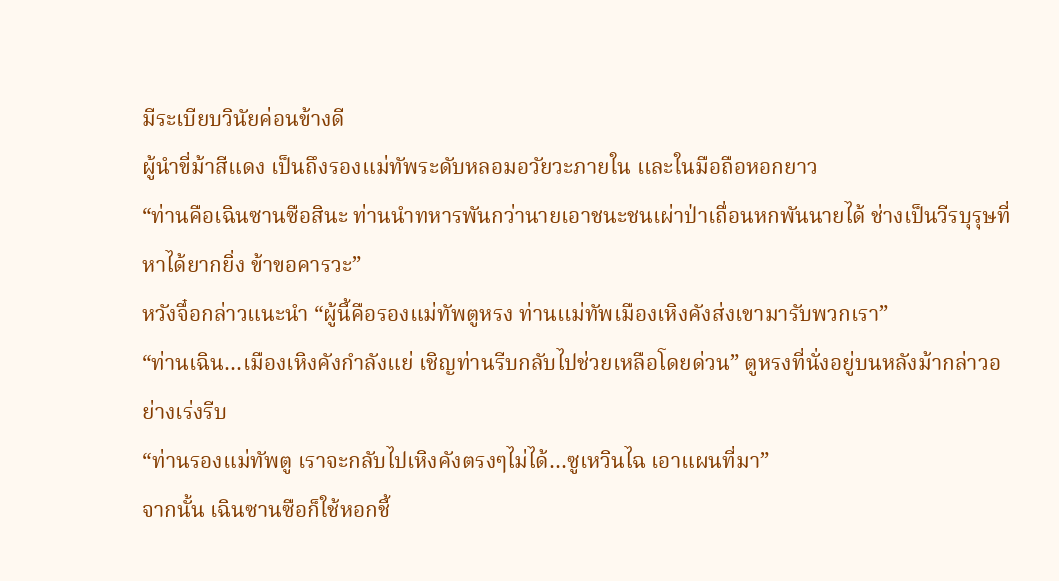มีระเบียบวินัยค่อนข้างดี
ผู้นำขี่ม้าสีแดง เป็นถึงรองแม่ทัพระดับหลอมอวัยวะภายใน เเละในมือถือหอกยาว
“ท่านคือเฉินซานซือสินะ ท่านนำทหารพันกว่านายเอาชนะชนเผ่าป่าเถื่อนหกพันนายได้ ช่างเป็นวีรบุรุษที่หาได้ยากยิ่ง ข้าขอคารวะ”
หวังจื๋อกล่าวแนะนำ “ผู้นี้คือรองแม่ทัพตูหรง ท่านเเม่ทัพเมืองเหิงคังส่งเขามารับพวกเรา”
“ท่านเฉิน…เมืองเหิงคังกำลังแย่ เชิญท่านรีบกลับไปช่วยเหลือโดยด่วน” ตูหรงที่นั่งอยู่บนหลังม้ากล่าวอย่างเร่งรีบ
“ท่านรองแม่ทัพตู เราจะกลับไปเหิงคังตรงๆไม่ได้…ซูเหวินไฉ เอาแผนที่มา”
จากนั้น เฉินซานซือก็ใช้หอกชี้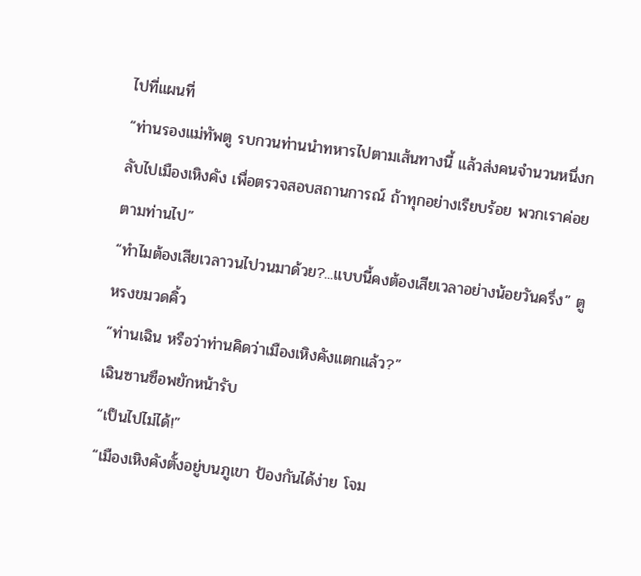ไปที่แผนที่
“ท่านรองแม่ทัพตู รบกวนท่านนำทหารไปตามเส้นทางนี้ แล้วส่งคนจำนวนหนึ่งกลับไปเมืองเหิงคัง เพื่อตรวจสอบสถานการณ์ ถ้าทุกอย่างเรียบร้อย พวกเราค่อยตามท่านไป”
“ทำไมต้องเสียเวลาวนไปวนมาด้วย?...แบบนี้คงต้องเสียเวลาอย่างน้อยวันครึ่ง” ตูหรงขมวดคิ้ว
“ท่านเฉิน หรือว่าท่านคิดว่าเมืองเหิงคังแตกแล้ว?”
เฉินซานซือพยักหน้ารับ
“เป็นไปไม่ได้!”
“เมืองเหิงคังตั้งอยู่บนภูเขา ป้องกันได้ง่าย โจม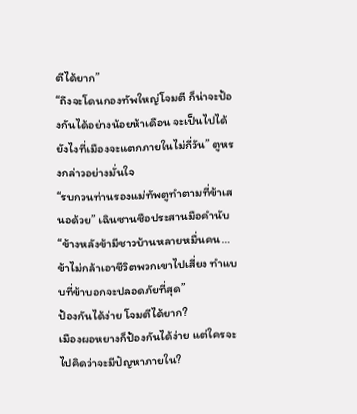ตีได้ยาก”
“ถึงจะโดนกองทัพใหญ่โจมตี ก็น่าจะป้องกันได้อย่างน้อยห้าเดือน จะเป็นไปได้ยังไงที่เมืองจะแตกภายในไม่กี่วัน” ตูหรงกล่าวอย่างมั่นใจ
“รบกวนท่านรองแม่ทัพตูทำตามที่ข้าเสนอด้วย” เฉินซานซือประสานมือคำนับ
“ข้างหลังข้ามีชาวบ้านหลายหมื่นคน…ข้าไม่กล้าเอาชีวิตพวกเขาไปเสี่ยง ทำแบบที่ข้าบอกจะปลอดภัยที่สุด”
ป้องกันได้ง่าย โจมตีได้ยาก?
เมืองผอหยางก็ป้องกันได้ง่าย แต่ใครจะไปคิดว่าจะมีปัญหาภายใน?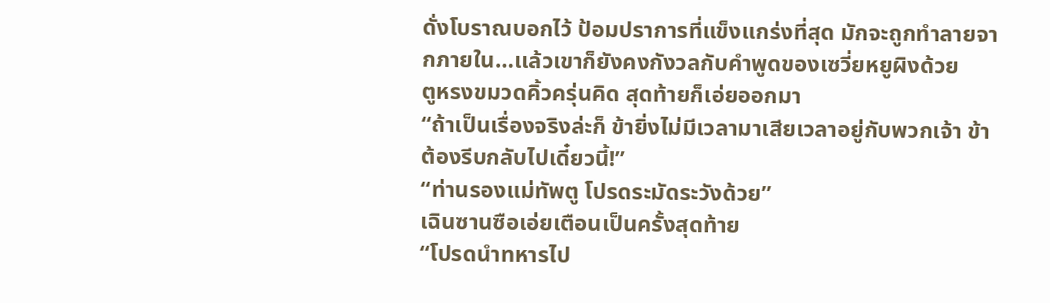ดั่งโบราณบอกไว้ ป้อมปราการที่แข็งแกร่งที่สุด มักจะถูกทำลายจากภายใน…เเล้วเขาก็ยังคงกังวลกับคำพูดของเซวี่ยหยูผิงด้วย
ตูหรงขมวดคิ้วครุ่นคิด สุดท้ายก็เอ่ยออกมา
“ถ้าเป็นเรื่องจริงล่ะก็ ข้ายิ่งไม่มีเวลามาเสียเวลาอยู่กับพวกเจ้า ข้าต้องรีบกลับไปเดี๋ยวนี้!”
“ท่านรองแม่ทัพตู โปรดระมัดระวังด้วย”
เฉินซานซือเอ่ยเตือนเป็นครั้งสุดท้าย
“โปรดนำทหารไป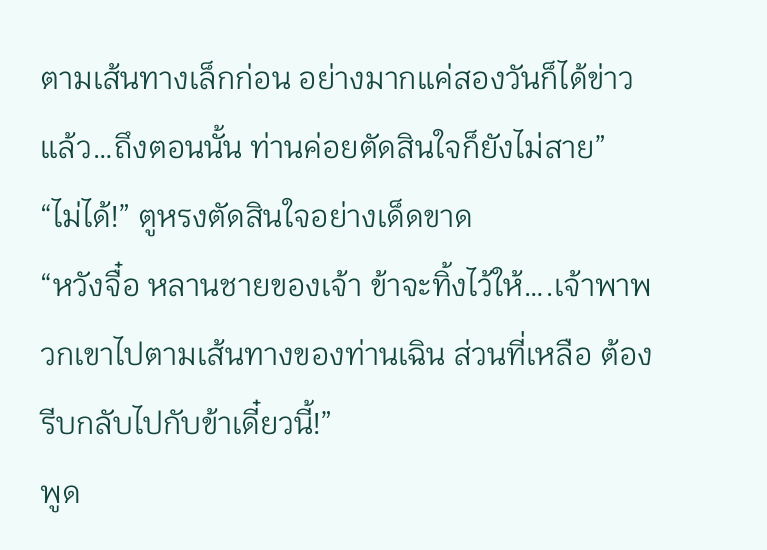ตามเส้นทางเล็กก่อน อย่างมากแค่สองวันก็ได้ข่าวแล้ว…ถึงตอนนั้น ท่านค่อยตัดสินใจก็ยังไม่สาย”
“ไม่ได้!” ตูหรงตัดสินใจอย่างเด็ดขาด
“หวังจื๋อ หลานชายของเจ้า ข้าจะทิ้งไว้ให้….เจ้าพาพวกเขาไปตามเส้นทางของท่านเฉิน ส่วนที่เหลือ ต้องรีบกลับไปกับข้าเดี๋ยวนี้!”
พูด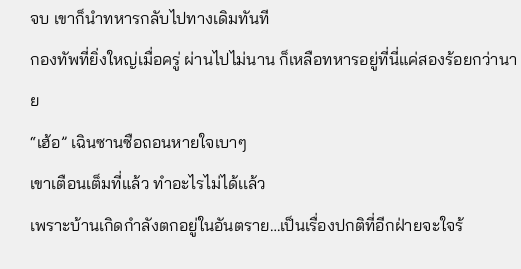จบ เขาก็นำทหารกลับไปทางเดิมทันที
กองทัพที่ยิ่งใหญ่เมื่อครู่ ผ่านไปไม่นาน ก็เหลือทหารอยู่ที่นี่แค่สองร้อยกว่านาย
“เฮ้อ” เฉินซานซือถอนหายใจเบาๆ
เขาเตือนเต็มที่แล้ว ทำอะไรไม่ได้เเล้ว
เพราะบ้านเกิดกำลังตกอยู่ในอันตราย…เป็นเรื่องปกติที่อีกฝ่ายจะใจร้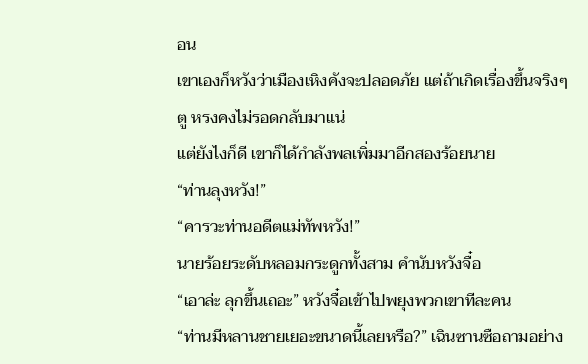อน
เขาเองก็หวังว่าเมืองเหิงคังจะปลอดภัย แต่ถ้าเกิดเรื่องขึ้นจริงๆ ตู หรงคงไม่รอดกลับมาแน่
แต่ยังไงก็ดี เขาก็ได้กำลังพลเพิ่มมาอีกสองร้อยนาย
“ท่านลุงหวัง!”
“คารวะท่านอดีตแม่ทัพหวัง!”
นายร้อยระดับหลอมกระดูกทั้งสาม คำนับหวังจื๋อ
“เอาล่ะ ลุกขึ้นเถอะ” หวังจื๋อเข้าไปพยุงพวกเขาทีละคน
“ท่านมีหลานชายเยอะขนาดนี้เลยหรือ?” เฉินซานซือถามอย่าง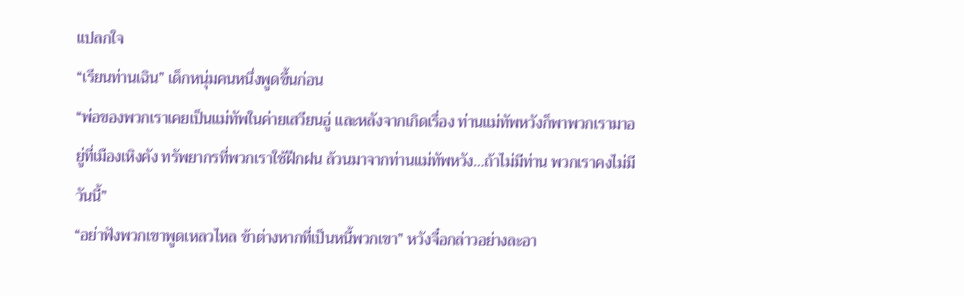แปลกใจ
“เรียนท่านเฉิน” เด็กหนุ่มคนหนึ่งพูดขึ้นก่อน
“พ่อของพวกเราเคยเป็นแม่ทัพในค่ายเสวียนอู่ เเละหลังจากเกิดเรื่อง ท่านแม่ทัพหวังก็พาพวกเรามาอยู่ที่เมืองเหิงคัง ทรัพยากรที่พวกเราใช้ฝึกฝน ล้วนมาจากท่านแม่ทัพหวัง…ถ้าไม่มีท่าน พวกเราคงไม่มีวันนี้”
“อย่าฟังพวกเขาพูดเหลวไหล ข้าต่างหากที่เป็นหนี้พวกเขา” หวังจื๋อกล่าวอย่างละอา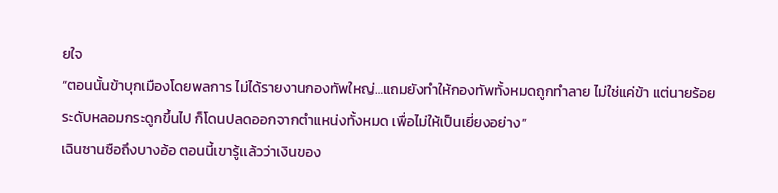ยใจ
“ตอนนั้นข้าบุกเมืองโดยพลการ ไม่ได้รายงานกองทัพใหญ่…แถมยังทำให้กองทัพทั้งหมดถูกทำลาย ไม่ใช่แค่ข้า แต่นายร้อยระดับหลอมกระดูกขึ้นไป ก็โดนปลดออกจากตำแหน่งทั้งหมด เพื่อไม่ให้เป็นเยี่ยงอย่าง”
เฉินซานซือถึงบางอ้อ ตอนนี้เขารู้เเล้วว่าเงินของ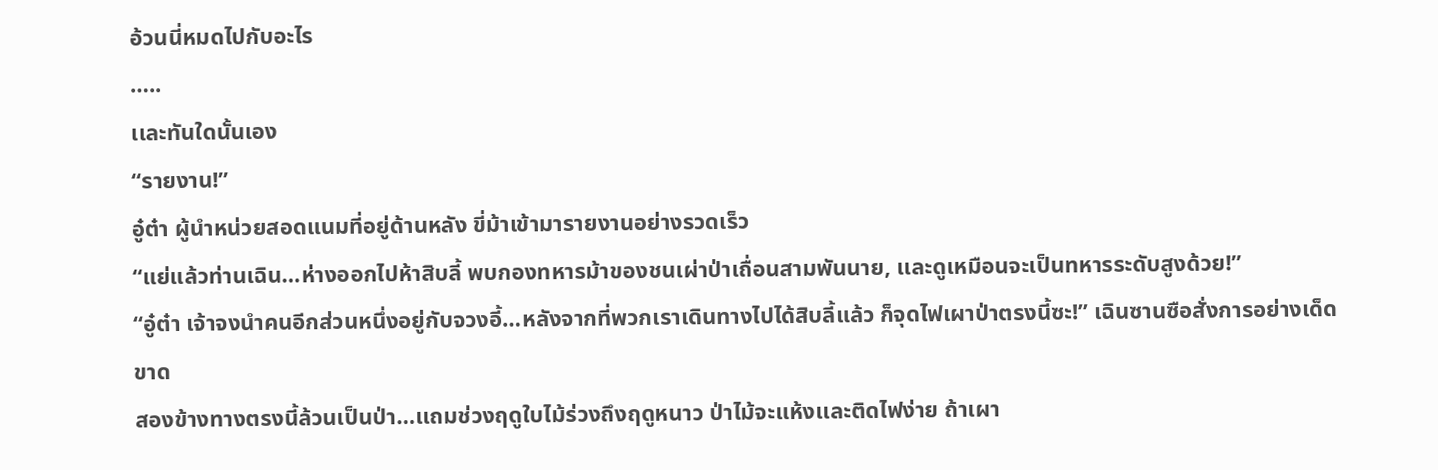อ้วนนี่หมดไปกับอะไร
…..
เเละทันใดนั้นเอง
“รายงาน!”
อู๋ต๋า ผู้นำหน่วยสอดแนมที่อยู่ด้านหลัง ขี่ม้าเข้ามารายงานอย่างรวดเร็ว
“แย่แล้วท่านเฉิน…ห่างออกไปห้าสิบลี้ พบกองทหารม้าของชนเผ่าป่าเถื่อนสามพันนาย, เเละดูเหมือนจะเป็นทหารระดับสูงด้วย!”
“อู๋ต๋า เจ้าจงนำคนอีกส่วนหนึ่งอยู่กับจวงอี้…หลังจากที่พวกเราเดินทางไปได้สิบลี้แล้ว ก็จุดไฟเผาป่าตรงนี้ซะ!” เฉินซานซือสั่งการอย่างเด็ดขาด
สองข้างทางตรงนี้ล้วนเป็นป่า…เเถมช่วงฤดูใบไม้ร่วงถึงฤดูหนาว ป่าไม้จะแห้งเเละติดไฟง่าย ถ้าเผา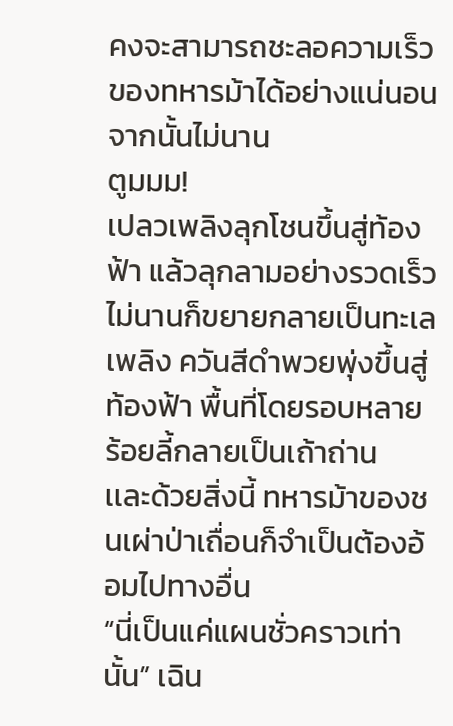คงจะสามารถชะลอความเร็วของทหารม้าได้อย่างแน่นอน
จากนั้นไม่นาน
ตูมมม!
เปลวเพลิงลุกโชนขึ้นสู่ท้องฟ้า แล้วลุกลามอย่างรวดเร็ว
ไม่นานก็ขยายกลายเป็นทะเลเพลิง ควันสีดำพวยพุ่งขึ้นสู่ท้องฟ้า พื้นที่โดยรอบหลายร้อยลี้กลายเป็นเถ้าถ่าน
เเละด้วยสิ่งนี้ ทหารม้าของชนเผ่าป่าเถื่อนก็จำเป็นต้องอ้อมไปทางอื่น
“นี่เป็นแค่แผนชั่วคราวเท่านั้น” เฉิน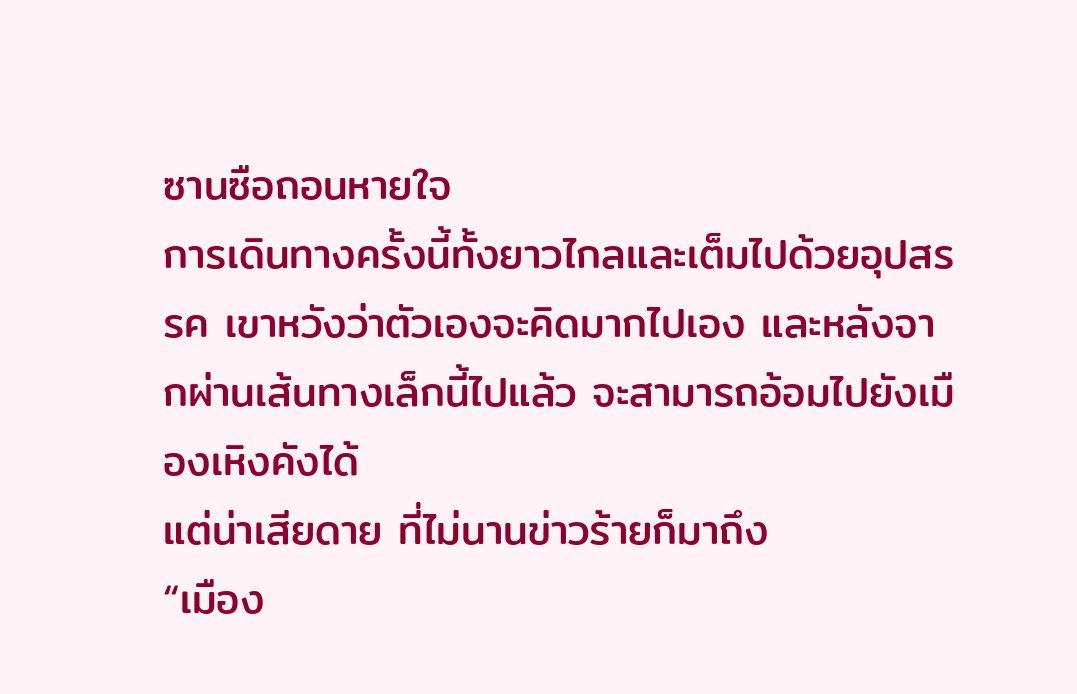ซานซือถอนหายใจ
การเดินทางครั้งนี้ทั้งยาวไกลและเต็มไปด้วยอุปสรรค เขาหวังว่าตัวเองจะคิดมากไปเอง และหลังจากผ่านเส้นทางเล็กนี้ไปแล้ว จะสามารถอ้อมไปยังเมืองเหิงคังได้
แต่น่าเสียดาย ที่ไม่นานข่าวร้ายก็มาถึง
“เมือง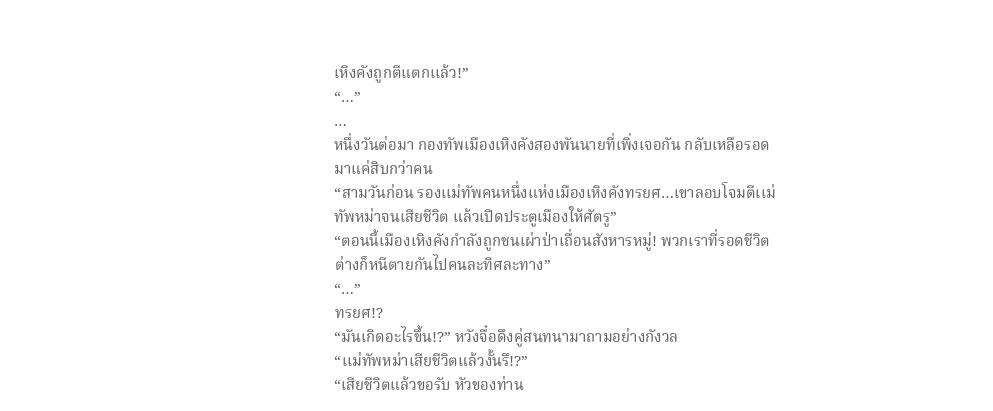เหิงคังถูกตีแตกเเล้ว!”
“…”
…
หนึ่งวันต่อมา กองทัพเมืองเหิงคังสองพันนายที่เพิ่งเจอกัน กลับเหลือรอดมาแค่สิบกว่าคน
“สามวันก่อน รองเเม่ทัพคนหนึ่งแห่งเมืองเหิงคังทรยศ…เขาลอบโจมตีเเม่ทัพหม่าจนเสียชีวิต แล้วเปิดประตูเมืองให้ศัตรู”
“ตอนนี้เมืองเหิงคังกำลังถูกชนเผ่าป่าเถื่อนสังหารหมู่! พวกเราที่รอดชีวิต ต่างก็หนีตายกันไปคนละทิศละทาง”
“…”
ทรยศ!?
“มันเกิดอะไรขึ้น!?” หวังจื๋อดึงคู่สนทนามาถามอย่างกังวล
“เเม่ทัพหม่าเสียชีวิตแล้วงั้นรึ!?”
“เสียชีวิตแล้วขอรับ หัวของท่าน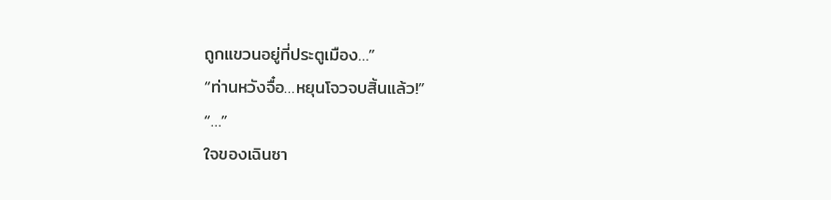ถูกแขวนอยู่ที่ประตูเมือง…”
“ท่านหวังจื๋อ…หยุนโจวจบสิ้นแล้ว!”
“…”
ใจของเฉินซา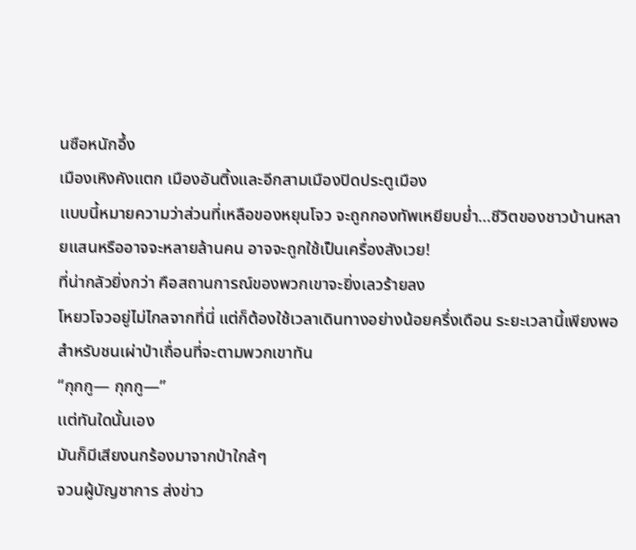นซือหนักอึ้ง
เมืองเหิงคังแตก เมืองอันติ้งและอีกสามเมืองปิดประตูเมือง
เเบบนี้หมายความว่าส่วนที่เหลือของหยุนโจว จะถูกกองทัพเหยียบย่ำ…ชีวิตของชาวบ้านหลายแสนหรืออาจจะหลายล้านคน อาจจะถูกใช้เป็นเครื่องสังเวย!
ที่น่ากลัวยิ่งกว่า คือสถานการณ์ของพวกเขาจะยิ่งเลวร้ายลง
โหยวโจวอยู่ไม่ไกลจากที่นี่ แต่ก็ต้องใช้เวลาเดินทางอย่างน้อยครึ่งเดือน ระยะเวลานี้เพียงพอสำหรับชนเผ่าป่าเถื่อนที่จะตามพวกเขาทัน
“กุกกู— กุกกู—”
เเต่ทันใดนั้นเอง
มันก็มีเสียงนกร้องมาจากป่าใกล้ๆ
จวนผู้บัญชาการ ส่งข่าว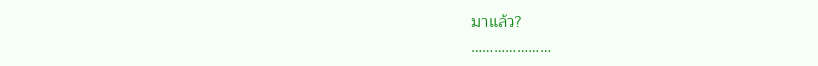มาแล้ว?
…………………